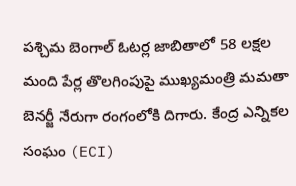పశ్చిమ బెంగాల్ ఓటర్ల జాబితాలో 58 లక్షల మంది పేర్ల తొలగింపుపై ముఖ్యమంత్రి మమతా బెనర్జీ నేరుగా రంగంలోకి దిగారు. కేంద్ర ఎన్నికల సంఘం (ECI)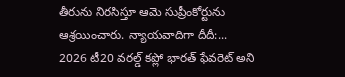తీరును నిరసిస్తూ ఆమె సుప్రీంకోర్టును ఆశ్రయించారు. న్యాయవాదిగా దీదీ:...
2026 టీ20 వరల్డ్ కప్లో భారత్ ఫేవరెట్ అని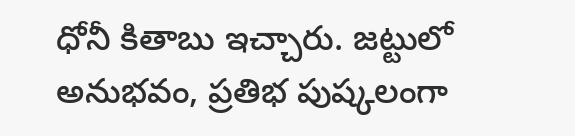ధోనీ కితాబు ఇచ్చారు. జట్టులో అనుభవం, ప్రతిభ పుష్కలంగా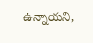ఉన్నాయని,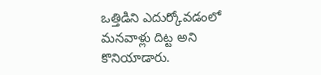ఒత్తిడిని ఎదుర్కోవడంలో మనవాళ్లు దిట్ట అని కొనియాడారు.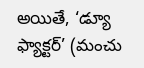అయితే, ‘డ్యూ ఫ్యాక్టర్’ (మంచు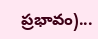ప్రభావం)...